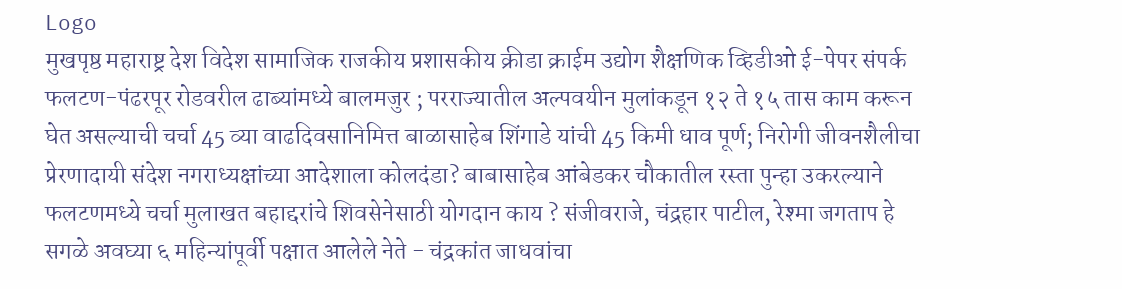Logo
मुखपृष्ठ महाराष्ट्र देश विदेश सामाजिक राजकीय प्रशासकीय क्रीडा क्राईम उद्योग शैक्षणिक व्हिडीओ ई-पेपर संपर्क
फलटण-पंढरपूर रोडवरील ढाब्यांमध्ये बालमजुर ; परराज्यातील अल्पवयीन मुलांकडून १२ ते १५ तास काम करून घेत असल्याची चर्चा 45 व्या वाढदिवसानिमित्त बाळासाहेब शिंगाडे यांची 45 किमी धाव पूर्ण; निरोगी जीवनशैलीचा प्रेरणादायी संदेश नगराध्यक्षांच्या आदेशाला कोलदंडा? बाबासाहेब आंबेडकर चौकातील रस्ता पुन्हा उकरल्याने फलटणमध्ये चर्चा मुलाखत बहाद्दरांचे शिवसेनेसाठी योगदान काय ? संजीवराजे, चंद्रहार पाटील, रेश्मा जगताप हे सगळे अवघ्या ६ महिन्यांपूर्वी पक्षात आलेले नेते - चंद्रकांत जाधवांचा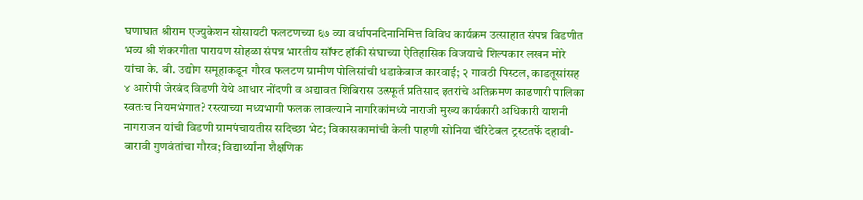घणाघात श्रीराम एज्युकेशन सोसायटी फलटणच्या ६७ व्या वर्धापनदिनानिमित्त विविध कार्यक्रम उत्साहात संपन्न विडणीत भव्य श्री शंकरगीता पारायण सोहळा संपन्न भारतीय सॉफ्ट हॉकी संघाच्या ऐतिहासिक विजयाचे शिल्पकार लखन मोरे यांचा के. बी. उद्योग समूहाकडून गौरव फलटण ग्रामीण पोलिसांची धडाकेबाज कारवाई; २ गावठी पिस्टल, काडतूसांसह ४ आरोपी जेरबंद विडणी येथे आधार नोंदणी व अद्यावत शिबिरास उत्स्फूर्त प्रतिसाद इतरांचे अतिक्रमण काढणारी पालिका स्वतःच नियमभंगात? रस्त्याच्या मध्यभागी फलक लावल्याने नागरिकांमध्ये नाराजी मुख्य कार्यकारी अधिकारी याशनी नागराजन यांची विडणी ग्रामपंचायतीस सदिच्छा भेट; विकासकामांची केली पाहणी सोनिया चॅरिटेबल ट्रस्टतर्फे दहावी-बारावी गुणवंतांचा गौरव; विद्यार्थ्यांना शैक्षणिक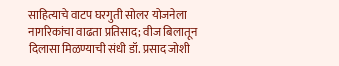साहित्याचे वाटप घरगुती सोलर योजनेला नागरिकांचा वाढता प्रतिसाद; वीज बिलातून दिलासा मिळण्याची संधी डॉ. प्रसाद जोशी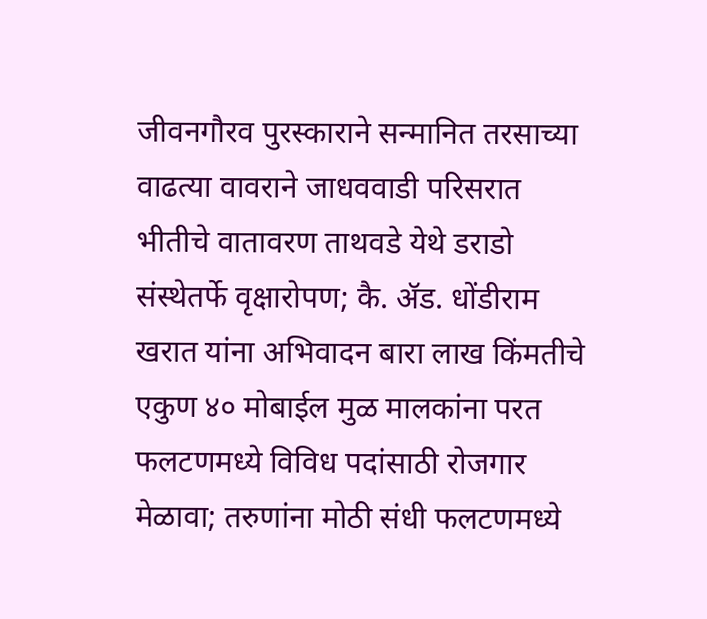जीवनगौरव पुरस्काराने सन्मानित तरसाच्या वाढत्या वावराने जाधववाडी परिसरात भीतीचे वातावरण ताथवडे येथे डराडो संस्थेतर्फे वृक्षारोपण; कै. ॲड. धोंडीराम खरात यांना अभिवादन बारा लाख किंमतीचे एकुण ४० मोबाईल मुळ मालकांना परत फलटणमध्ये विविध पदांसाठी रोजगार मेळावा; तरुणांना मोठी संधी फलटणमध्ये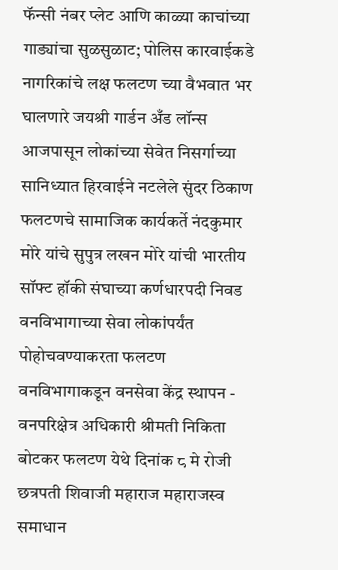फॅन्सी नंबर प्लेट आणि काळ्या काचांच्या गाड्यांचा सुळसुळाट; पोलिस कारवाईकडे नागरिकांचे लक्ष फलटण च्या वैभवात भर घालणारे जयश्री गार्डन अँड लॉन्स आजपासून लोकांच्या सेवेत निसर्गाच्या सानिध्यात हिरवाईने नटलेले सुंदर ठिकाण फलटणचे सामाजिक कार्यकर्ते नंदकुमार मोरे यांचे सुपुत्र लखन मोरे यांची भारतीय सॉफ्ट हॉकी संघाच्या कर्णधारपदी निवड वनविभागाच्या सेवा लोकांपर्यंत पोहोचवण्याकरता फलटण वनविभागाकडून वनसेवा केंद्र स्थापन - वनपरिक्षेत्र अधिकारी श्रीमती निकिता बोटकर फलटण येथे दिनांक ८ मे रोजी छत्रपती शिवाजी महाराज महाराजस्व समाधान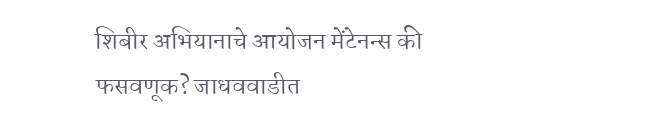शिबीर अभियानाचे आयोजन मेंटेनन्स की फसवणूक? जाधववाडीत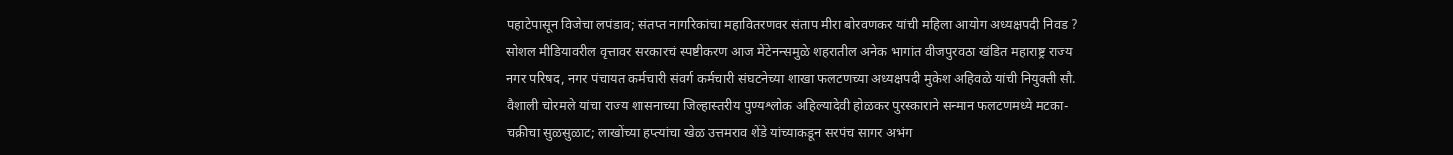पहाटेपासून विजेचा लपंडाव; संतप्त नागरिकांचा महावितरणवर संताप मीरा बोरवणकर यांची महिला आयोग अध्यक्षपदी निवड ? सोशल मीडियावरील वृत्तावर सरकारचं स्पष्टीकरण आज मेंटेनन्समुळे शहरातील अनेक भागांत वीजपुरवठा खंडित महाराष्ट्र राज्य नगर परिषद, नगर पंचायत कर्मचारी संवर्ग कर्मचारी संघटनेच्या शाखा फलटणच्या अध्यक्षपदी मुकेश अहिवळे यांची नियुक्ती सौ. वैशाली चोरमले यांचा राज्य शासनाच्या जिल्हास्तरीय पुण्यश्लोक अहिल्यादेवी होळकर पुरस्काराने सन्मान फलटणमध्ये मटका-चक्रीचा सुळसुळाट; लाखोंच्या हप्त्यांचा खेळ उत्तमराव शेंडे यांच्याकडून सरपंच सागर अभंग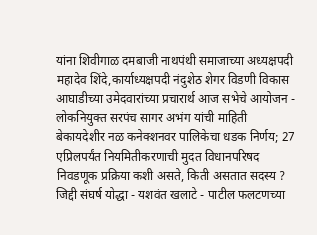यांना शिवीगाळ दमबाजी नाथपंथी समाजाच्या अध्यक्षपदी महादेव शिंदे,कार्याध्यक्षपदी नंदुशेठ शेगर विडणी विकास आघाडीच्या उमेदवारांच्या प्रचारार्थ आज सभेचे आयोजन - लोकनियुक्त सरपंच सागर अभंग यांची माहिती बेकायदेशीर नळ कनेक्शनवर पालिकेचा धडक निर्णय; 27 एप्रिलपर्यंत नियमितीकरणाची मुदत विधानपरिषद निवडणूक प्रक्रिया कशी असते, किती असतात सदस्य ? जिद्दी संघर्ष योद्धा - यशवंत खलाटे - पाटील फलटणच्या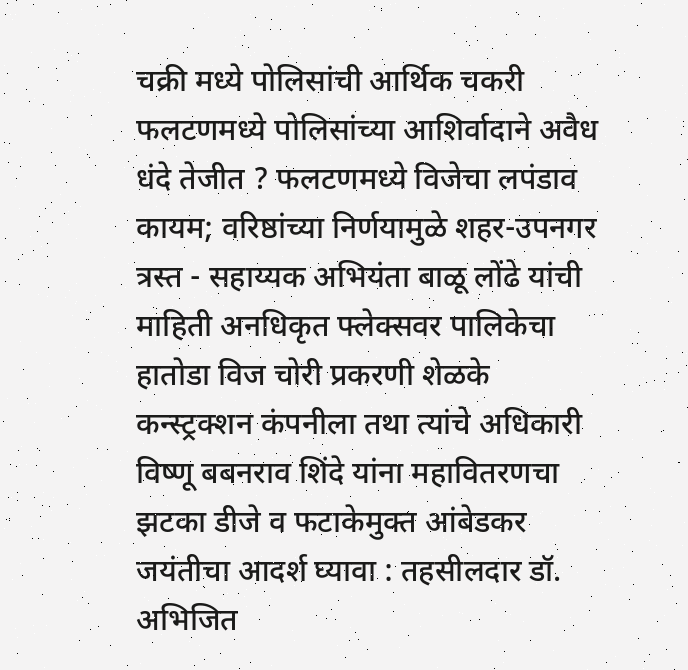चक्री मध्ये पोलिसांची आर्थिक चकरी फलटणमध्ये पोलिसांच्या आशिर्वादाने अवैध धंदे तेजीत ? फलटणमध्ये विजेचा लपंडाव कायम; वरिष्ठांच्या निर्णयामुळे शहर-उपनगर त्रस्त - सहाय्यक अभियंता बाळू लोंढे यांची माहिती अनधिकृत फ्लेक्सवर पालिकेचा हातोडा विज चोरी प्रकरणी शेळके कन्स्ट्रक्शन कंपनीला तथा त्यांचे अधिकारी विष्णू बबनराव शिंदे यांना महावितरणचा झटका डीजे व फटाकेमुक्त आंबेडकर जयंतीचा आदर्श घ्यावा : तहसीलदार डॉ. अभिजित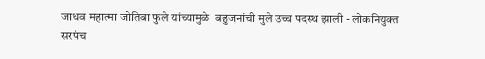जाधव महात्मा जोतिबा फुले यांच्यामुळे  बहुजनांची मुले उच्च पदस्थ झाली - लोकनियुक्त सरपंच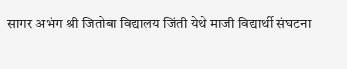सागर अभंग श्री जितोबा विद्यालय जिंती येथे माजी विद्यार्थी संघटना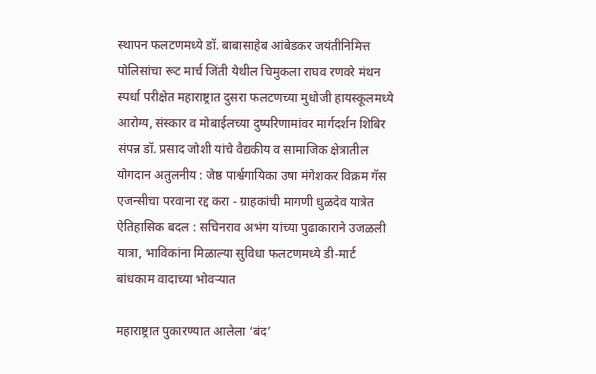स्थापन फलटणमध्ये डॉ. बाबासाहेब आंबेडकर जयंतीनिमित्त पोलिसांचा रूट मार्च जिंती येथील चिमुकला राघव रणवरे मंथन स्पर्धा परीक्षेत महाराष्ट्रात दुसरा फलटणच्या मुधोजी हायस्कूलमध्ये आरोग्य, संस्कार व मोबाईलच्या दुष्परिणामांवर मार्गदर्शन शिबिर संपन्न डॉ. प्रसाद जोशी यांचे वैद्यकीय व सामाजिक क्षेत्रातील योगदान अतुलनीय : जेष्ठ पार्श्वगायिका उषा मंगेशकर विक्रम गॅस एजन्सीचा परवाना रद्द करा - ग्राहकांची मागणी धुळदेव यात्रेत ऐतिहासिक बदल : सचिनराव अभंग यांच्या पुढाकाराने उजळली यात्रा, भाविकांना मिळाल्या सुविधा फलटणमध्ये डी-मार्ट बांधकाम वादाच्या भोवऱ्यात

महाराष्ट्रात पुकारण्यात आलेला ‘बंद’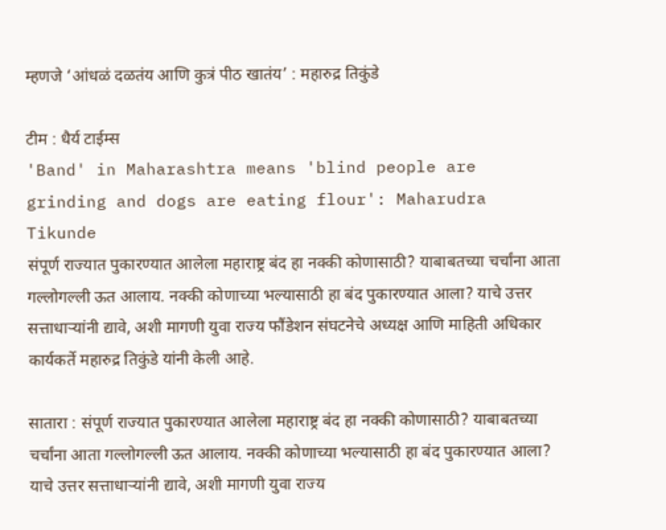म्हणजे ‘आंधळं दळतंय आणि कुत्रं पीठ खातंय’ : महारुद्र तिकुंडे

टीम : धैर्य टाईम्स
'Band' in Maharashtra means 'blind people are grinding and dogs are eating flour': Maharudra Tikunde
संपूर्ण राज्यात पुकारण्यात आलेला महाराष्ट्र बंद हा नक्की कोणासाठी? याबाबतच्या चर्चांना आता गल्लोगल्ली ऊत आलाय. नक्की कोणाच्या भल्यासाठी हा बंद पुकारण्यात आला? याचे उत्तर सत्ताधार्‍यांनी द्यावे, अशी मागणी युवा राज्य फौंडेशन संघटनेचे अध्यक्ष आणि माहिती अधिकार कार्यकर्ते महारुद्र तिकुंडे यांनी केली आहे.

सातारा : संपूर्ण राज्यात पुकारण्यात आलेला महाराष्ट्र बंद हा नक्की कोणासाठी? याबाबतच्या चर्चांना आता गल्लोगल्ली ऊत आलाय. नक्की कोणाच्या भल्यासाठी हा बंद पुकारण्यात आला? याचे उत्तर सत्ताधार्‍यांनी द्यावे, अशी मागणी युवा राज्य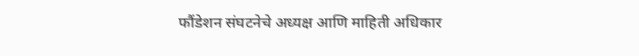फौंडेशन संघटनेचे अध्यक्ष आणि माहिती अधिकार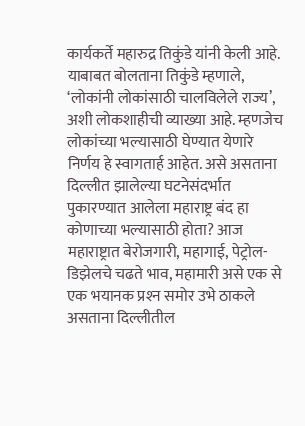कार्यकर्ते महारुद्र तिकुंडे यांनी केली आहे.
याबाबत बोलताना तिकुंडे म्हणाले, ‘लोकांनी लोकांसाठी चालविलेले राज्य’, अशी लोकशाहीची व्याख्या आहे. म्हणजेच लोकांच्या भल्यासाठी घेण्यात येणारे निर्णय हे स्वागतार्ह आहेत. असे असताना दिल्लीत झालेल्या घटनेसंदर्भात पुकारण्यात आलेला महाराष्ट्र बंद हा कोणाच्या भल्यासाठी होता? आज महाराष्ट्रात बेरोजगारी, महागाई, पेट्रोल-डिझेलचे चढते भाव, महामारी असे एक से एक भयानक प्रश्‍न समोर उभे ठाकले असताना दिल्लीतील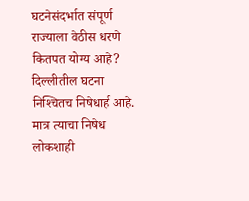घटनेसंदर्भात संपूर्ण राज्याला वेठीस धरणे कितपत योग्य आहे? दिल्लीतील घटना निश्‍चितच निषेधार्ह आहे. मात्र त्याचा निषेध लोकशाही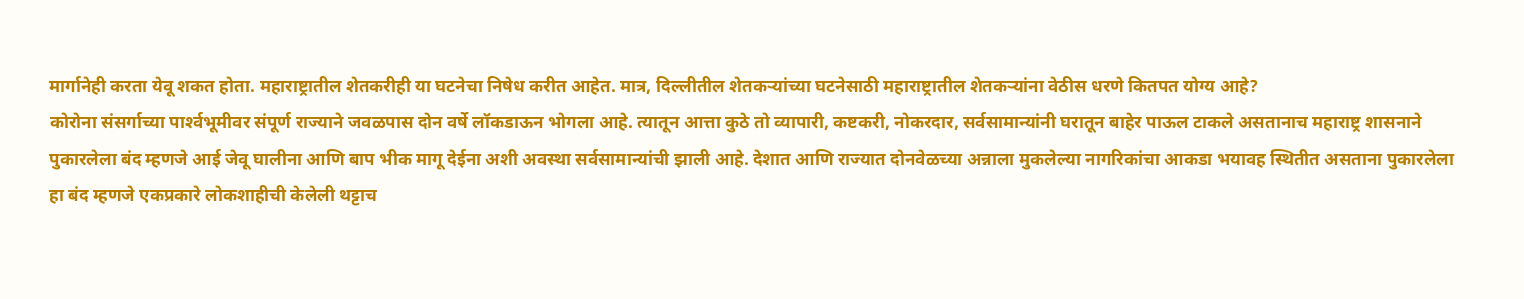मार्गानेही करता येवू शकत होता. महाराष्ट्रातील शेतकरीही या घटनेचा निषेध करीत आहेत. मात्र, दिल्लीतील शेतकर्‍यांच्या घटनेसाठी महाराष्ट्रातील शेतकर्‍यांना वेठीस धरणे कितपत योग्य आहे?
कोरोना संसर्गाच्या पार्श्‍वभूमीवर संपूर्ण राज्याने जवळपास दोन वर्षे लॉकडाऊन भोगला आहे. त्यातून आत्ता कुठे तो व्यापारी, कष्टकरी, नोकरदार, सर्वसामान्यांनी घरातून बाहेर पाऊल टाकले असतानाच महाराष्ट्र शासनाने पुकारलेला बंद म्हणजे आई जेवू घालीना आणि बाप भीक मागू देईना अशी अवस्था सर्वसामान्यांची झाली आहे. देशात आणि राज्यात दोनवेळच्या अन्नाला मुकलेल्या नागरिकांचा आकडा भयावह स्थितीत असताना पुकारलेला हा बंद म्हणजे एकप्रकारे लोकशाहीची केलेली थट्टाच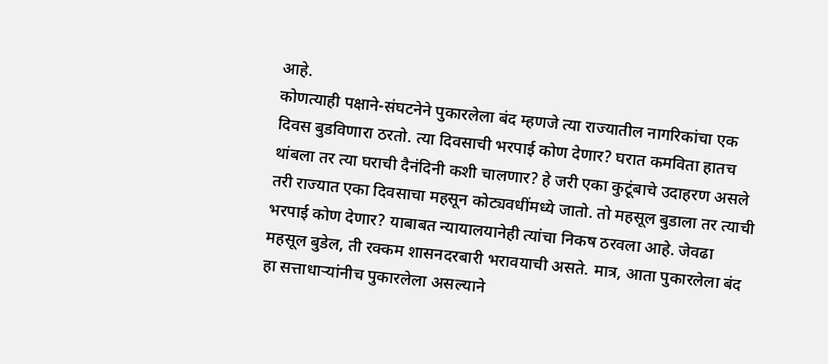आहे.
कोणत्याही पक्षाने-संघटनेने पुकारलेला बंद म्हणजे त्या राज्यातील नागरिकांचा एक दिवस बुडविणारा ठरतो. त्या दिवसाची भरपाई कोण देणार? घरात कमविता हातच थांबला तर त्या घराची दैनंदिनी कशी चालणार? हे जरी एका कुटूंबाचे उदाहरण असले तरी राज्यात एका दिवसाचा महसून कोट्यवधींमध्ये जातो. तो महसूल बुडाला तर त्याची भरपाई कोण देणार? याबाबत न्यायालयानेही त्यांचा निकष ठरवला आहे. जेवढा महसूल बुडेल, ती रक्कम शासनदरबारी भरावयाची असते. मात्र, आता पुकारलेला बंद हा सत्ताधार्‍यांनीच पुकारलेला असल्याने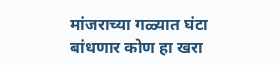मांजराच्या गळ्यात घंटा बांधणार कोण हा खरा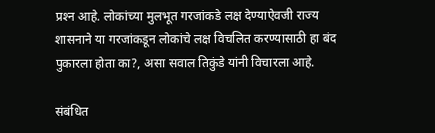प्रश्‍न आहे. लोकांच्या मुलभूत गरजांकडे लक्ष देण्याऐवजी राज्य शासनाने या गरजांकडून लोकांचे लक्ष विचलित करण्यासाठी हा बंद पुकारला होता का?, असा सवाल तिकुंडे यांनी विचारला आहे.

संबंधित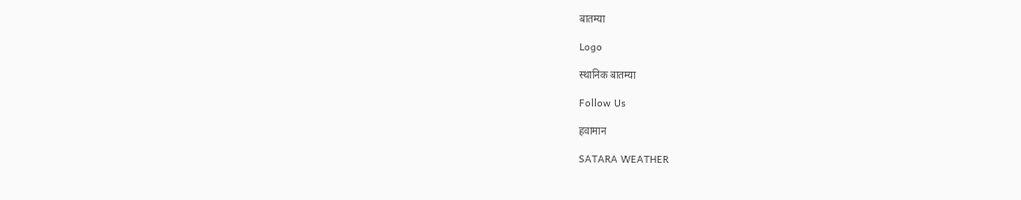बातम्या

Logo

स्थानिक बातम्या

Follow Us

हवामान

SATARA WEATHER